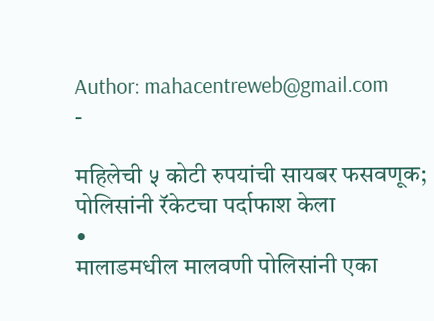Author: mahacentreweb@gmail.com
-

महिलेची ५ कोटी रुपयांची सायबर फसवणूक; पोलिसांनी रॅकेटचा पर्दाफाश केला
•
मालाडमधील मालवणी पोलिसांनी एका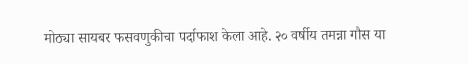मोठ्या सायबर फसवणुकीचा पर्दाफाश केला आहे. २० वर्षीय तमन्ना गौस या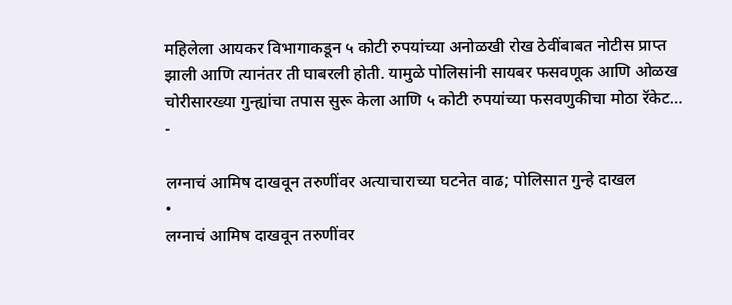महिलेला आयकर विभागाकडून ५ कोटी रुपयांच्या अनोळखी रोख ठेवींबाबत नोटीस प्राप्त झाली आणि त्यानंतर ती घाबरली होती. यामुळे पोलिसांनी सायबर फसवणूक आणि ओळख चोरीसारख्या गुन्ह्यांचा तपास सुरू केला आणि ५ कोटी रुपयांच्या फसवणुकीचा मोठा रॅकेट…
-

लग्नाचं आमिष दाखवून तरुणींवर अत्याचाराच्या घटनेत वाढ; पोलिसात गुन्हे दाखल
•
लग्नाचं आमिष दाखवून तरुणींवर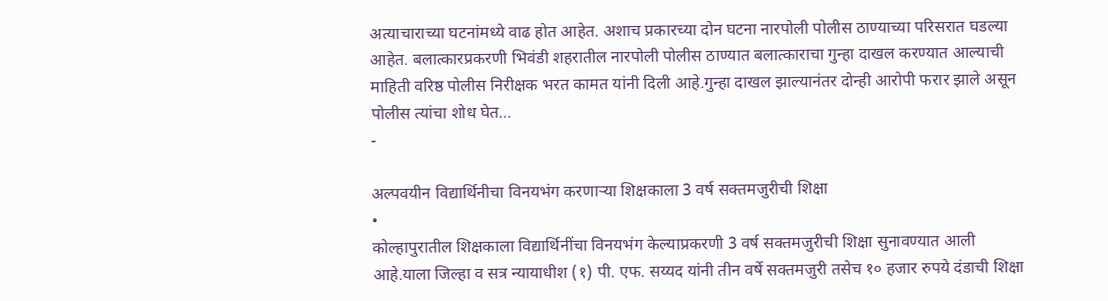अत्याचाराच्या घटनांमध्ये वाढ होत आहेत. अशाच प्रकारच्या दोन घटना नारपोली पोलीस ठाण्याच्या परिसरात घडल्या आहेत. बलात्कारप्रकरणी भिवंडी शहरातील नारपोली पोलीस ठाण्यात बलात्काराचा गुन्हा दाखल करण्यात आल्याची माहिती वरिष्ठ पोलीस निरीक्षक भरत कामत यांनी दिली आहे.गुन्हा दाखल झाल्यानंतर दोन्ही आरोपी फरार झाले असून पोलीस त्यांचा शोध घेत…
-

अल्पवयीन विद्यार्थिनीचा विनयभंग करणाऱ्या शिक्षकाला 3 वर्ष सक्तमजुरीची शिक्षा
•
कोल्हापुरातील शिक्षकाला विद्यार्थिनींचा विनयभंग केल्याप्रकरणी 3 वर्ष सक्तमजुरीची शिक्षा सुनावण्यात आली आहे.याला जिल्हा व सत्र न्यायाधीश (१) पी. एफ. सय्यद यांनी तीन वर्षे सक्तमजुरी तसेच १० हजार रुपये दंडाची शिक्षा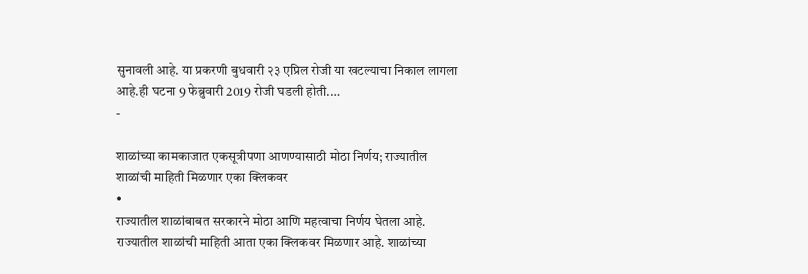सुनावली आहे. या प्रकरणी बुधवारी २३ एप्रिल रोजी या खटल्याचा निकाल लागला आहे.ही घटना 9 फेब्रुवारी 2019 रोजी घडली होती.…
-

शाळांच्या कामकाजात एकसूत्रीपणा आणण्यासाठी मोठा निर्णय; राज्यातील शाळांची माहिती मिळणार एका क्लिकवर
•
राज्यातील शाळांबाबत सरकारने मोठा आणि महत्वाचा निर्णय घेतला आहे. राज्यातील शाळांची माहिती आता एका क्लिकवर मिळणार आहे. शाळांच्या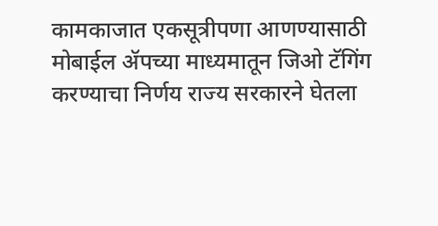कामकाजात एकसूत्रीपणा आणण्यासाठी मोबाईल ॲपच्या माध्यमातून जिओ टॅगिंग करण्याचा निर्णय राज्य सरकारने घेतला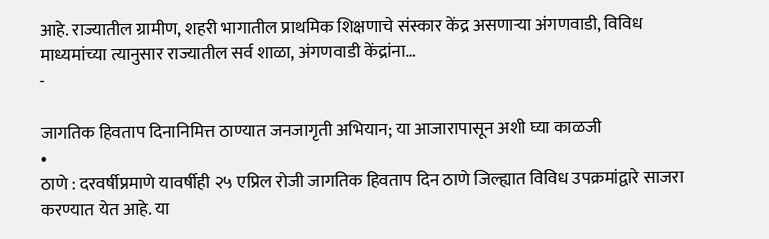आहे. राज्यातील ग्रामीण, शहरी भागातील प्राथमिक शिक्षणाचे संस्कार केंद्र असणाऱ्या अंगणवाडी, विविध माध्यमांच्या त्यानुसार राज्यातील सर्व शाळा, अंगणवाडी केंद्रांना…
-

जागतिक हिवताप दिनानिमित्त ठाण्यात जनजागृती अभियान; या आजारापासून अशी घ्या काळजी
•
ठाणे : दरवर्षीप्रमाणे यावर्षीही २५ एप्रिल रोजी जागतिक हिवताप दिन ठाणे जिल्ह्यात विविध उपक्रमांद्वारे साजरा करण्यात येत आहे. या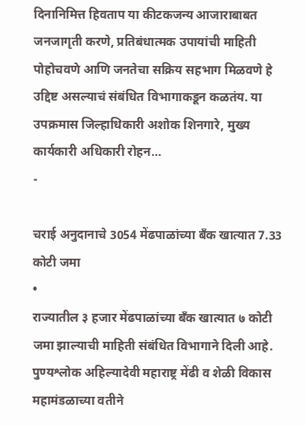दिनानिमित्त हिवताप या कीटकजन्य आजाराबाबत जनजागृती करणे, प्रतिबंधात्मक उपायांची माहिती पोहोचवणे आणि जनतेचा सक्रिय सहभाग मिळवणे हे उद्दिष्ट असल्याचं संबंधित विभागाकडून कळतंय. या उपक्रमास जिल्हाधिकारी अशोक शिनगारे, मुख्य कार्यकारी अधिकारी रोहन…
-

चराई अनुदानाचे 3054 मेंढपाळांच्या बँक खात्यात 7.33 कोटी जमा
•
राज्यातील ३ हजार मेंढपाळांच्या बँक खात्यात ७ कोटी जमा झाल्याची माहिती संबंधित विभागाने दिली आहे. पुण्यश्लोक अहिल्यादेवी महाराष्ट्र मेंढी व शेळी विकास महामंडळाच्या वतीने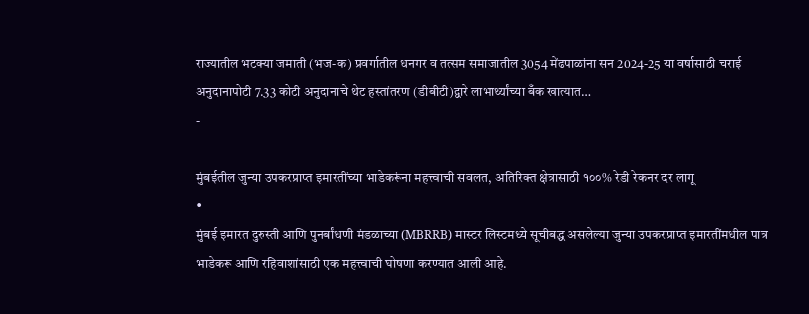राज्यातील भटक्या जमाती (भज-क) प्रवर्गातील धनगर व तत्सम समाजातील 3054 मेंढपाळांना सन 2024-25 या वर्षासाठी चराई अनुदानापोटी 7.33 कोटी अनुदानाचे थेट हस्तांतरण (डीबीटी)द्वारे लाभार्थ्यांच्या बँक खात्यात…
-

मुंबईतील जुन्या उपकरप्राप्त इमारतींच्या भाडेकरूंना महत्त्वाची सवलत, अतिरिक्त क्षेत्रासाठी १००% रेडी रेकनर दर लागू
•
मुंबई इमारत दुरुस्ती आणि पुनर्बांधणी मंडळाच्या (MBRRB) मास्टर लिस्टमध्ये सूचीबद्ध असलेल्या जुन्या उपकरप्राप्त इमारतींमधील पात्र भाडेकरू आणि रहिवाशांसाठी एक महत्त्वाची घोषणा करण्यात आली आहे.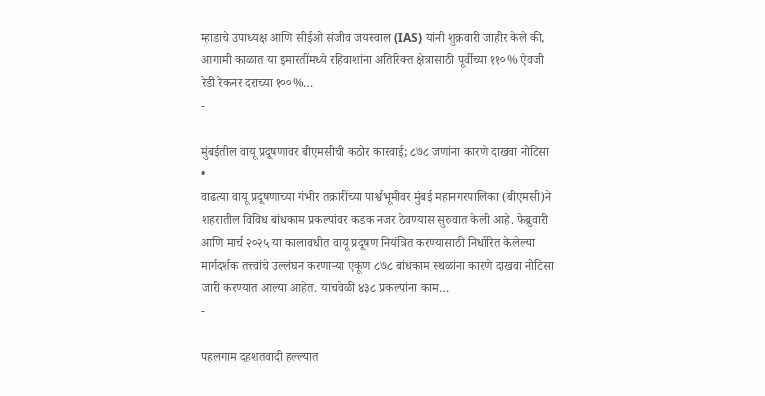म्हाडाचे उपाध्यक्ष आणि सीईओ संजीव जयस्वाल (IAS) यांनी शुक्रवारी जाहीर केले की, आगामी काळात या इमारतींमध्ये रहिवाशांना अतिरिक्त क्षेत्रासाठी पूर्वीच्या ११०% ऐवजी रेडी रेकनर दराच्या १००%…
-

मुंबईतील वायू प्रदूषणावर बीएमसीची कठोर कारवाई; ८७८ जणांना कारणे दाखवा नोटिसा
•
वाढत्या वायू प्रदूषणाच्या गंभीर तक्रारींच्या पार्श्वभूमीवर मुंबई महानगरपालिका (बीएमसी)ने शहरातील विविध बांधकाम प्रकल्पांवर कडक नजर ठेवण्यास सुरुवात केली आहे. फेब्रुवारी आणि मार्च २०२५ या कालावधीत वायू प्रदूषण नियंत्रित करण्यासाठी निर्धारित केलेल्या मार्गदर्शक तत्त्वांचे उल्लंघन करणाऱ्या एकूण ८७८ बांधकाम स्थळांना कारणे दाखवा नोटिसा जारी करण्यात आल्या आहेत. याचवेळी ४३८ प्रकल्पांना काम…
-

पहलगाम दहशतवादी हल्ल्यात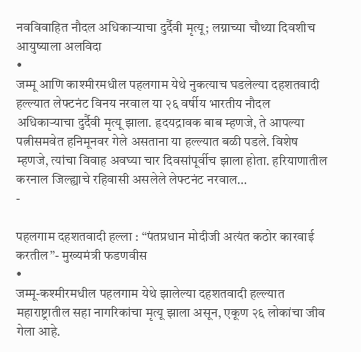नवविवाहित नौदल अधिकाऱ्याचा दुर्दैवी मृत्यू; लग्नाच्या चौथ्या दिवशीच आयुष्याला अलविदा
•
जम्मू आणि काश्मीरमधील पहलगाम येथे नुकत्याच घडलेल्या दहशतवादी हल्ल्यात लेफ्टनंट विनय नरवाल या २६ वर्षीय भारतीय नौदल अधिकाऱ्याचा दुर्दैवी मृत्यू झाला. हृदयद्रावक बाब म्हणजे, ते आपल्या पत्नीसमवेत हनिमूनवर गेले असताना या हल्ल्यात बळी पडले. विशेष म्हणजे, त्यांचा विवाह अवघ्या चार दिवसांपूर्वीच झाला होता. हरियाणातील करनाल जिल्ह्याचे रहिवासी असलेले लेफ्टनंट नरवाल…
-

पहलगाम दहशतवादी हल्ला : “पंतप्रधान मोदीजी अत्यंत कठोर कारवाई करतील”- मुख्यमंत्री फडणवीस
•
जम्मू-कश्मीरमधील पहलगाम येथे झालेल्या दहशतवादी हल्ल्यात महाराष्ट्रातील सहा नागरिकांचा मृत्यू झाला असून, एकूण २६ लोकांचा जीव गेला आहे.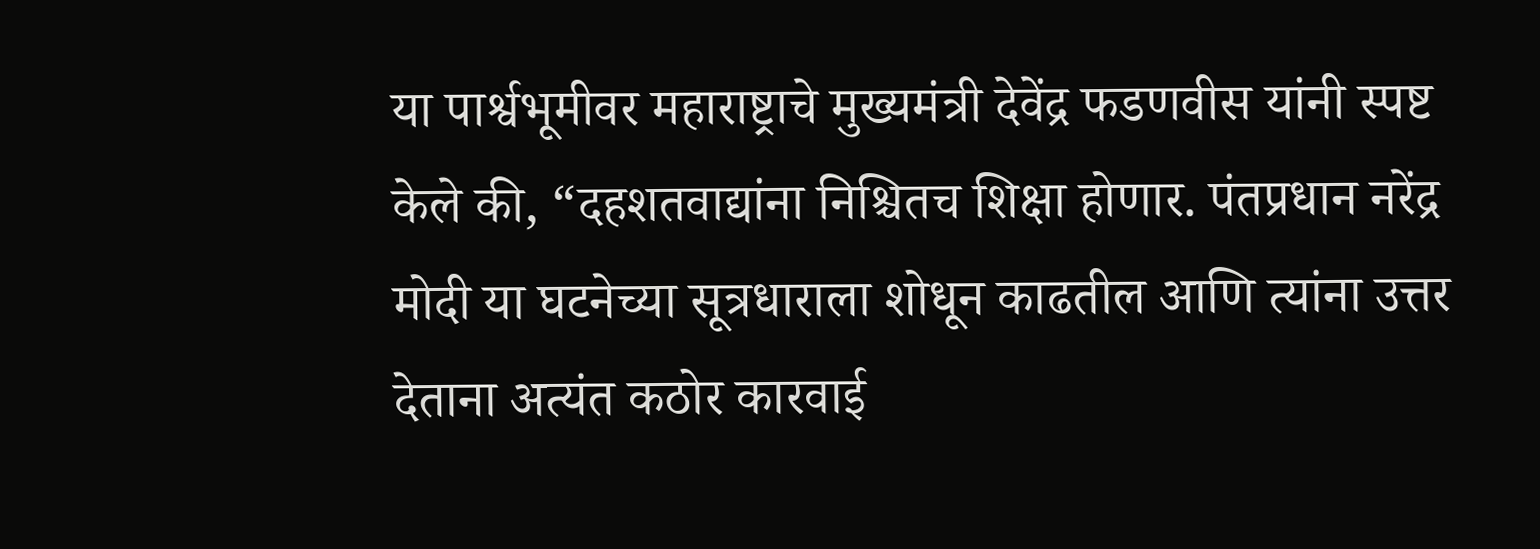या पार्श्वभूमीवर महाराष्ट्राचे मुख्यमंत्री देवेंद्र फडणवीस यांनी स्पष्ट केले की, “दहशतवाद्यांना निश्चितच शिक्षा होणार. पंतप्रधान नरेंद्र मोदी या घटनेच्या सूत्रधाराला शोधून काढतील आणि त्यांना उत्तर देताना अत्यंत कठोर कारवाई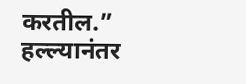करतील.” हल्ल्यानंतर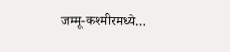जम्मू-कश्मीरमध्ये…